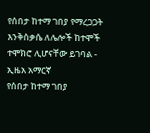የሰበታ ከተማ ገበያ የማረጋጋት እንቅስቃሴ ለሌሎች ከተሞች ተሞክሮ ሊሆናቸው ይገባል - ኢዜአ አማርኛ
የሰበታ ከተማ ገበያ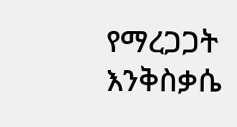የማረጋጋት እንቅስቃሴ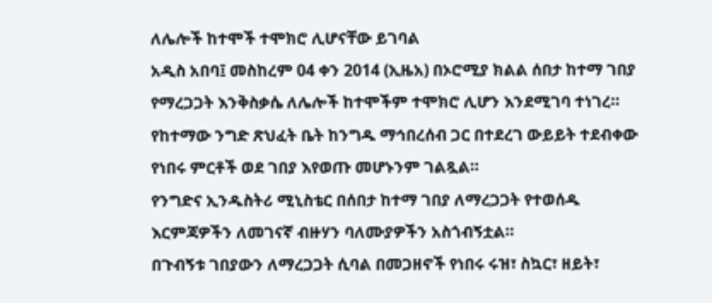ለሌሎች ከተሞች ተሞክሮ ሊሆናቸው ይገባል
አዲስ አበባ፤ መስከረም 04 ቀን 2014 (ኢዜአ) በኦሮሚያ ክልል ሰበታ ከተማ ገበያ የማረጋጋት እንቅስቃሴ ለሌሎች ከተሞችም ተሞክሮ ሊሆን እንደሚገባ ተነገረ።
የከተማው ንግድ ጽህፈት ቤት ከንግዱ ማኅበረሰብ ጋር በተደረገ ውይይት ተደብቀው የነበሩ ምርቶች ወደ ገበያ እየወጡ መሆኑንም ገልጿል።
የንግድና ኢንዱስትሪ ሚኒስቴር በሰበታ ከተማ ገበያ ለማረጋጋት የተወሰዱ እርምጃዎችን ለመገናኛ ብዙሃን ባለሙያዎችን አስጎብኝቷል።
በጉብኝቱ ገበያውን ለማረጋጋት ሲባል በመጋዘኖች የነበሩ ሩዝ፣ ስኳር፣ ዘይት፣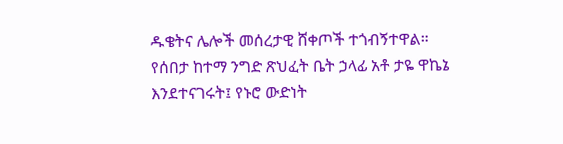ዱቄትና ሌሎች መሰረታዊ ሸቀጦች ተጎብኝተዋል።
የሰበታ ከተማ ንግድ ጽህፈት ቤት ኃላፊ አቶ ታዬ ዋኬኔ እንደተናገሩት፤ የኑሮ ውድነት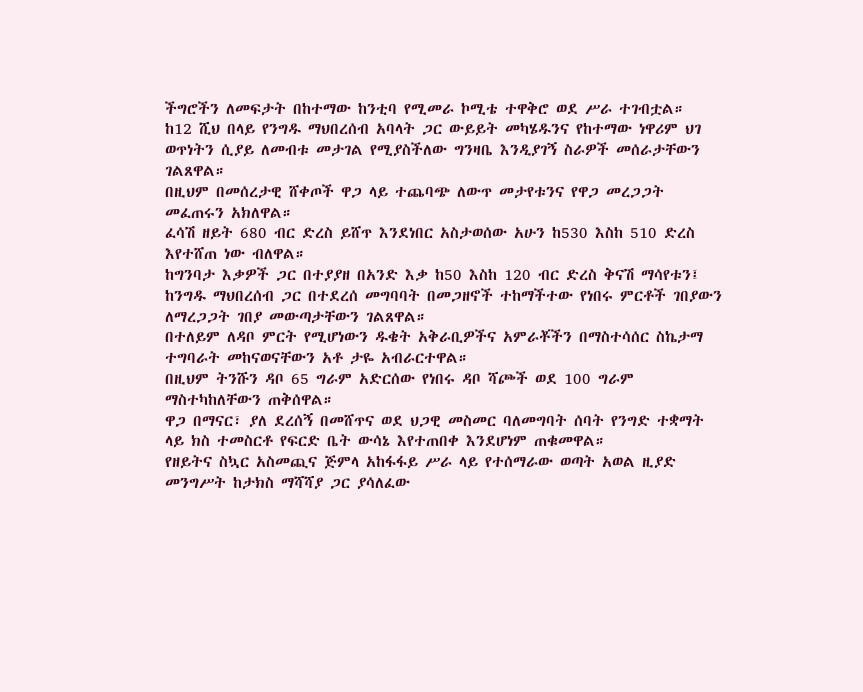ችግሮችን ለመፍታት በከተማው ከንቲባ የሚመራ ኮሚቴ ተዋቅሮ ወደ ሥራ ተገብቷል።
ከ12 ሺህ በላይ የንግዱ ማህበረሰብ አባላት ጋር ውይይት መካሄዱንና የከተማው ነዋሪም ህገ ወጥነትን ሲያይ ለመብቱ መታገል የሚያስችለው ግንዛቤ እንዲያገኝ ስራዎች መሰራታቸውን ገልጸዋል።
በዚህም በመሰረታዊ ሸቀጦች ዋጋ ላይ ተጨባጭ ለውጥ መታየቱንና የዋጋ መረጋጋት መፈጠሩን አክለዋል።
ፈሳሽ ዘይት 680 ብር ድረስ ይሸጥ እንደነበር አስታወሰው አሁን ከ530 እስከ 510 ድረስ እየተሸጠ ነው ብለዋል።
ከግንባታ እቃዎች ጋር በተያያዘ በአንድ እቃ ከ50 እስከ 120 ብር ድረስ ቅናሽ ማሳየቱን፤ ከንግዱ ማህበረሰብ ጋር በተደረሰ መግባባት በመጋዘኖች ተከማችተው የነበሩ ምርቶች ገበያውን ለማረጋጋት ገበያ መውጣታቸውን ገልጸዋል።
በተለይም ለዳቦ ምርት የሚሆነውን ዱቄት አቅራቢዎችና አምራቾችን በማስተሳሰር ስኬታማ ተግባራት መከናወናቸውን አቶ ታዬ አብራርተዋል።
በዚህም ትንሹን ዳቦ 65 ግራም አድርሰው የነበሩ ዳቦ ሻጮች ወደ 100 ግራም ማስተካከለቸውን ጠቅሰዋል።
ዋጋ በማናር፣ ያለ ደረሰኝ በመሸጥና ወደ ህጋዊ መስመር ባለመግባት ሰባት የንግድ ተቋማት ላይ ክስ ተመስርቶ የፍርድ ቤት ውሳኔ እየተጠበቀ እንደሆነም ጠቁመዋል።
የዘይትና ስኳር አስመጪና ጅምላ አከፋፋይ ሥራ ላይ የተሰማራው ወጣት አወል ዚያድ መንግሥት ከታክስ ማሻሻያ ጋር ያሳለፈው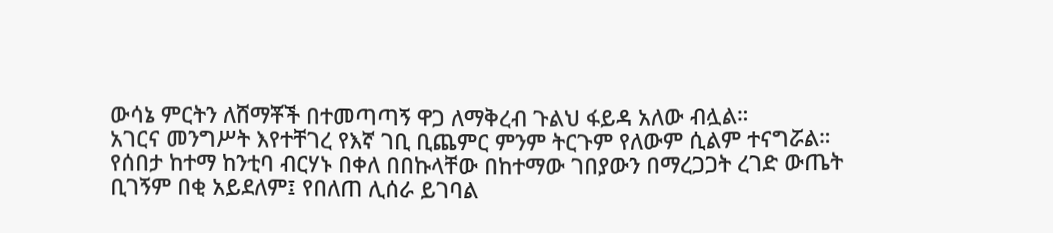ውሳኔ ምርትን ለሸማቾች በተመጣጣኝ ዋጋ ለማቅረብ ጉልህ ፋይዳ አለው ብሏል።
አገርና መንግሥት እየተቸገረ የእኛ ገቢ ቢጨምር ምንም ትርጉም የለውም ሲልም ተናግሯል።
የሰበታ ከተማ ከንቲባ ብርሃኑ በቀለ በበኩላቸው በከተማው ገበያውን በማረጋጋት ረገድ ውጤት ቢገኝም በቂ አይደለም፤ የበለጠ ሊሰራ ይገባል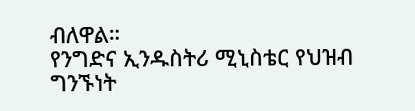ብለዋል።
የንግድና ኢንዱስትሪ ሚኒስቴር የህዝብ ግንኙነት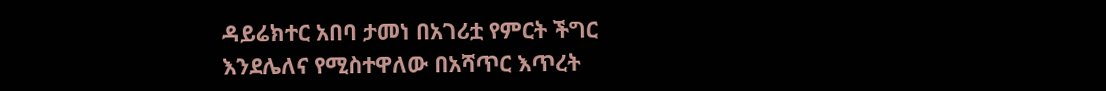ዳይሬክተር አበባ ታመነ በአገሪቷ የምርት ችግር እንደሌለና የሚስተዋለው በአሻጥር እጥረት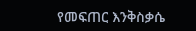የመፍጠር እንቅስቃሴ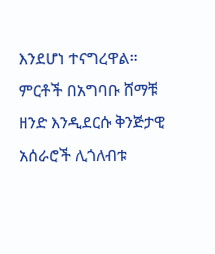እንደሆነ ተናግረዋል።
ምርቶች በአግባቡ ሸማቹ ዘንድ እንዲደርሱ ቅንጅታዊ አሰራሮች ሊጎለብቱ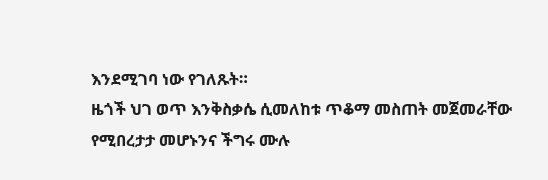እንደሚገባ ነው የገለጹት።
ዜጎች ህገ ወጥ እንቅስቃሴ ሲመለከቱ ጥቆማ መስጠት መጀመራቸው የሚበረታታ መሆኑንና ችግሩ ሙሉ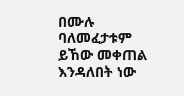በሙሉ ባለመፈታቱም ይኸው መቀጠል እንዳለበት ነው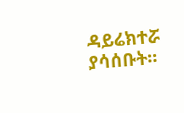ዳይሬክተሯ ያሳሰቡት።